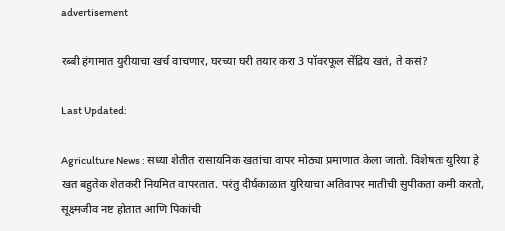advertisement

रब्बी हंगामात युरीयाचा खर्च वाचणार, घरच्या घरी तयार करा 3 पॉवरफूल सेंद्रिय खतं, ते कसं?

Last Updated:

Agriculture News : सध्या शेतीत रासायनिक खतांचा वापर मोठ्या प्रमाणात केला जातो. विशेषतः युरिया हे खत बहुतेक शेतकरी नियमित वापरतात. परंतु दीर्घकाळात युरियाचा अतिवापर मातीची सुपीकता कमी करतो, सूक्ष्मजीव नष्ट होतात आणि पिकांची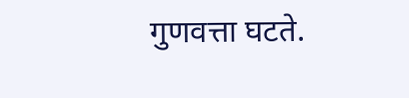गुणवत्ता घटते.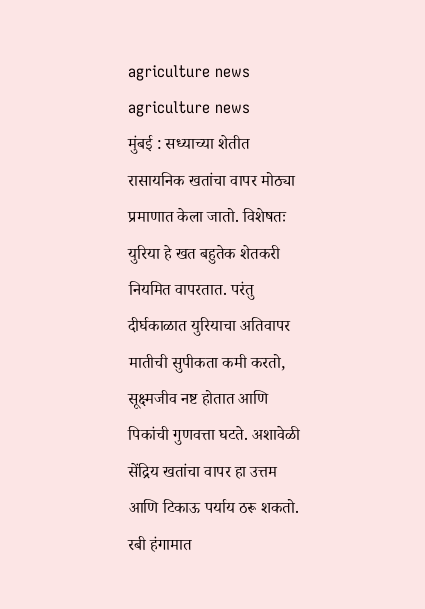agriculture news
agriculture news
मुंबई : सध्याच्या शेतीत रासायनिक खतांचा वापर मोठ्या प्रमाणात केला जातो. विशेषतः युरिया हे खत बहुतेक शेतकरी नियमित वापरतात. परंतु दीर्घकाळात युरियाचा अतिवापर मातीची सुपीकता कमी करतो, सूक्ष्मजीव नष्ट होतात आणि पिकांची गुणवत्ता घटते. अशावेळी सेंद्रिय खतांचा वापर हा उत्तम आणि टिकाऊ पर्याय ठरू शकतो. रबी हंगामात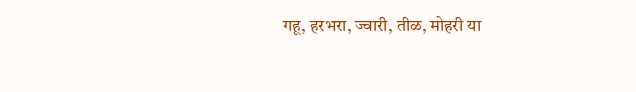गहू, हरभरा, ज्वारी, तीळ, मोहरी या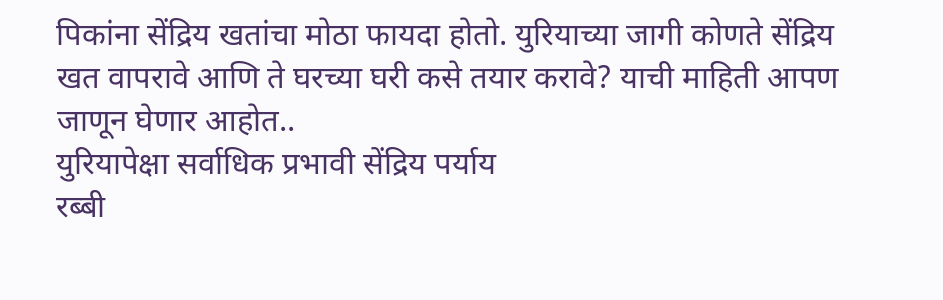पिकांना सेंद्रिय खतांचा मोठा फायदा होतो. युरियाच्या जागी कोणते सेंद्रिय खत वापरावे आणि ते घरच्या घरी कसे तयार करावे? याची माहिती आपण जाणून घेणार आहोत..
युरियापेक्षा सर्वाधिक प्रभावी सेंद्रिय पर्याय
रब्बी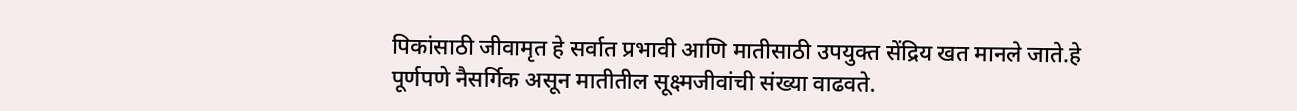पिकांसाठी जीवामृत हे सर्वात प्रभावी आणि मातीसाठी उपयुक्त सेंद्रिय खत मानले जाते.हे पूर्णपणे नैसर्गिक असून मातीतील सूक्ष्मजीवांची संख्या वाढवते.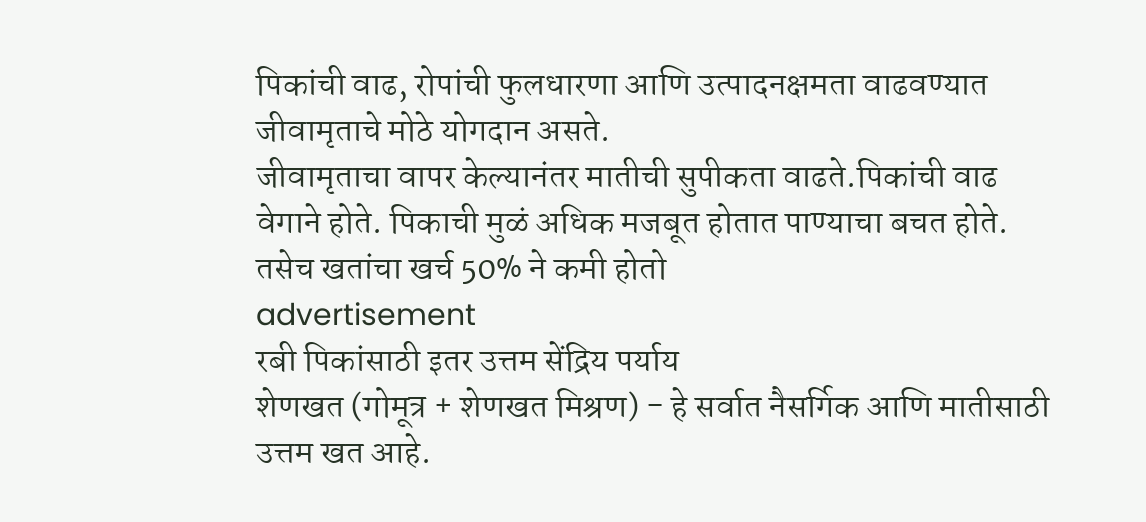पिकांची वाढ, रोपांची फुलधारणा आणि उत्पादनक्षमता वाढवण्यात जीवामृताचे मोठे योगदान असते.
जीवामृताचा वापर केल्यानंतर मातीची सुपीकता वाढते.पिकांची वाढ वेगाने होते. पिकाची मुळं अधिक मजबूत होतात पाण्याचा बचत होते. तसेच खतांचा खर्च 50% ने कमी होतो
advertisement
रबी पिकांसाठी इतर उत्तम सेंद्रिय पर्याय
शेणखत (गोमूत्र + शेणखत मिश्रण) - हे सर्वात नैसर्गिक आणि मातीसाठी उत्तम खत आहे.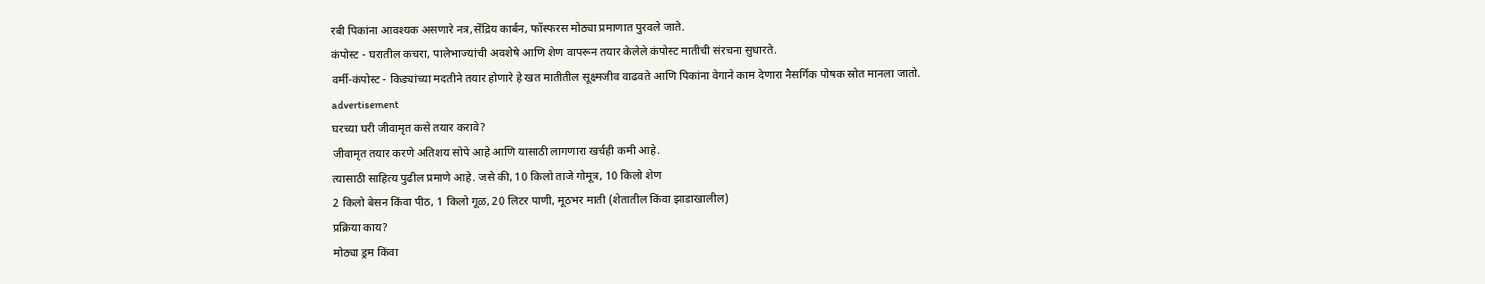रबी पिकांना आवश्यक असणारे नत्र,सेंद्रिय कार्बन, फॉस्फरस मोठ्या प्रमाणात पुरवले जाते.
कंपोस्ट - घरातील कचरा, पालेभाज्यांची अवशेषे आणि शेण वापरून तयार केलेले कंपोस्ट मातीची संरचना सुधारते.
वर्मी-कंपोस्ट - किड्यांच्या मदतीने तयार होणारे हे खत मातीतील सूक्ष्मजीव वाढवते आणि पिकांना वेगाने काम देणारा नैसर्गिक पोषक स्रोत मानला जातो.
advertisement
घरच्या घरी जीवामृत कसे तयार करावे?
जीवामृत तयार करणे अतिशय सोपे आहे आणि यासाठी लागणारा खर्चही कमी आहे.
त्यासाठी साहित्य पुढील प्रमाणे आहे. जसे की, 10 किलो ताजे गोमूत्र, 10 किलो शेण
2 किलो बेसन किंवा पीठ, 1 किलो गूळ, 20 लिटर पाणी, मूठभर माती (शेतातील किंवा झाडाखालील)
प्रक्रिया काय?
मोठ्या ड्रम किंवा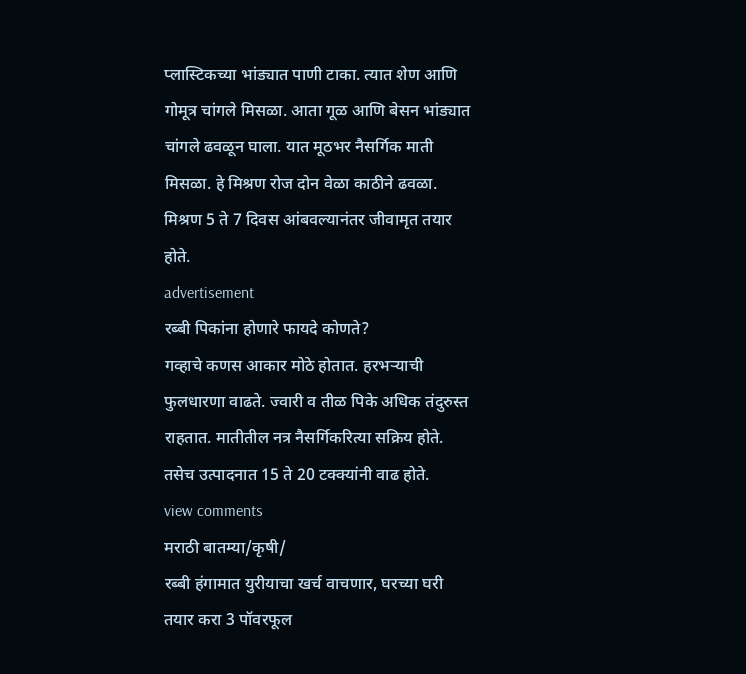प्लास्टिकच्या भांड्यात पाणी टाका. त्यात शेण आणि गोमूत्र चांगले मिसळा. आता गूळ आणि बेसन भांड्यात चांगले ढवळून घाला. यात मूठभर नैसर्गिक माती मिसळा. हे मिश्रण रोज दोन वेळा काठीने ढवळा. मिश्रण 5 ते 7 दिवस आंबवल्यानंतर जीवामृत तयार होते.
advertisement
रब्बी पिकांना होणारे फायदे कोणते?
गव्हाचे कणस आकार मोठे होतात. हरभर्‍याची फुलधारणा वाढते. ज्वारी व तीळ पिके अधिक तंदुरुस्त राहतात. मातीतील नत्र नैसर्गिकरित्या सक्रिय होते. तसेच उत्पादनात 15 ते 20 टक्क्यांनी वाढ होते.
view comments
मराठी बातम्या/कृषी/
रब्बी हंगामात युरीयाचा खर्च वाचणार, घरच्या घरी तयार करा 3 पॉवरफूल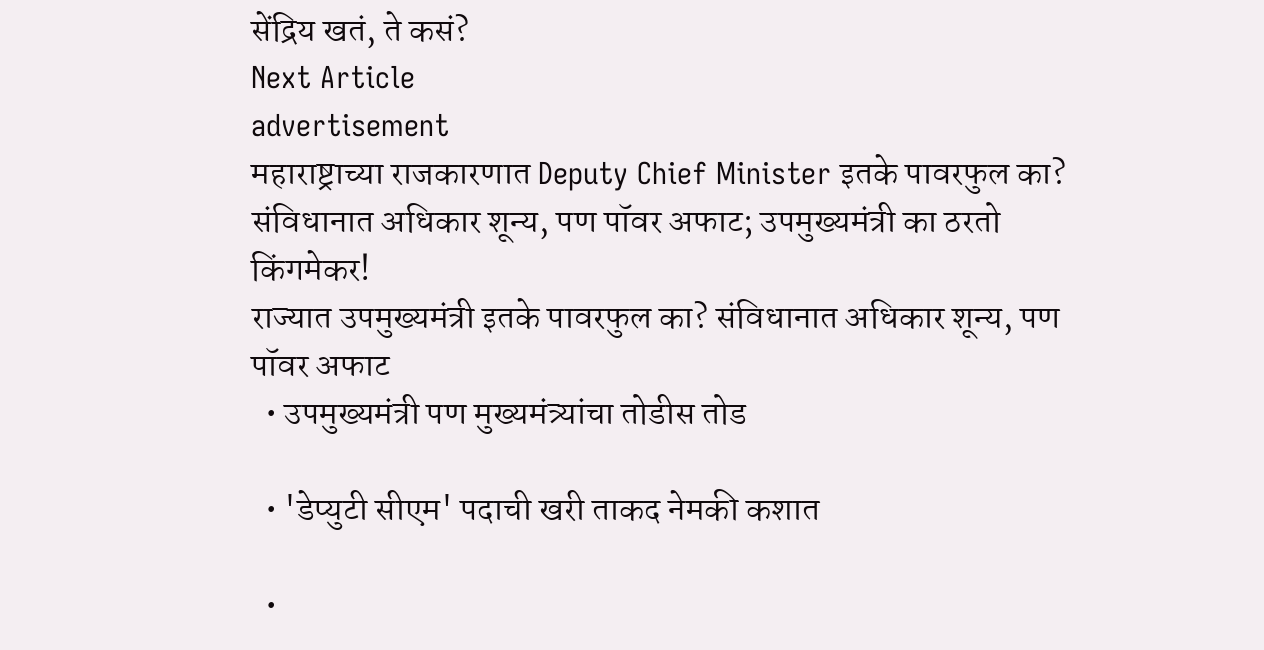सेंद्रिय खतं, ते कसं?
Next Article
advertisement
महाराष्ट्राच्या राजकारणात Deputy Chief Minister इतके पावरफुल का? संविधानात अधिकार शून्य, पण पॉवर अफाट; उपमुख्यमंत्री का ठरतो किंगमेकर!
राज्यात उपमुख्यमंत्री इतके पावरफुल का? संविधानात अधिकार शून्य, पण पॉवर अफाट
  • उपमुख्यमंत्री पण मुख्यमंत्र्यांचा तोडीस तोड

  • 'डेप्युटी सीएम' पदाची खरी ताकद नेमकी कशात

  •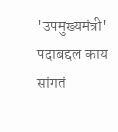'उपमुख्यमंत्री' पदाबद्दल काय सांगतं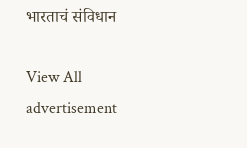भारताचं संविधान

View All
advertisement